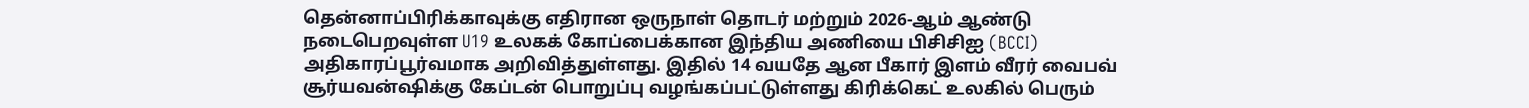தென்னாப்பிரிக்காவுக்கு எதிரான ஒருநாள் தொடர் மற்றும் 2026-ஆம் ஆண்டு நடைபெறவுள்ள U19 உலகக் கோப்பைக்கான இந்திய அணியை பிசிசிஐ (BCCI) அதிகாரப்பூர்வமாக அறிவித்துள்ளது. இதில் 14 வயதே ஆன பீகார் இளம் வீரர் வைபவ் சூர்யவன்ஷிக்கு கேப்டன் பொறுப்பு வழங்கப்பட்டுள்ளது கிரிக்கெட் உலகில் பெரும்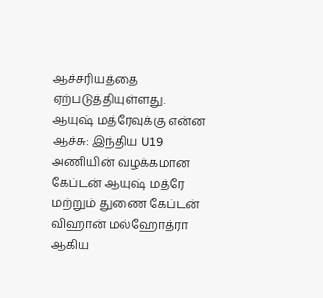ஆச்சரியத்தை ஏற்படுத்தியுள்ளது.
ஆயுஷ் மத்ரேவுக்கு என்ன ஆச்சு: இந்திய U19 அணியின் வழக்கமான கேப்டன் ஆயுஷ் மத்ரே மற்றும் துணை கேப்டன் விஹான் மல்ஹோத்ரா ஆகிய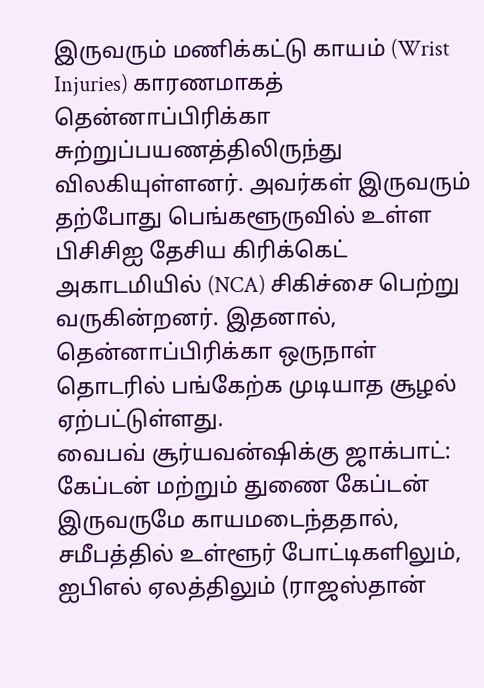இருவரும் மணிக்கட்டு காயம் (Wrist Injuries) காரணமாகத் தென்னாப்பிரிக்கா சுற்றுப்பயணத்திலிருந்து விலகியுள்ளனர். அவர்கள் இருவரும் தற்போது பெங்களூருவில் உள்ள பிசிசிஐ தேசிய கிரிக்கெட் அகாடமியில் (NCA) சிகிச்சை பெற்று வருகின்றனர். இதனால், தென்னாப்பிரிக்கா ஒருநாள் தொடரில் பங்கேற்க முடியாத சூழல் ஏற்பட்டுள்ளது.
வைபவ் சூர்யவன்ஷிக்கு ஜாக்பாட்: கேப்டன் மற்றும் துணை கேப்டன் இருவருமே காயமடைந்ததால், சமீபத்தில் உள்ளூர் போட்டிகளிலும், ஐபிஎல் ஏலத்திலும் (ராஜஸ்தான்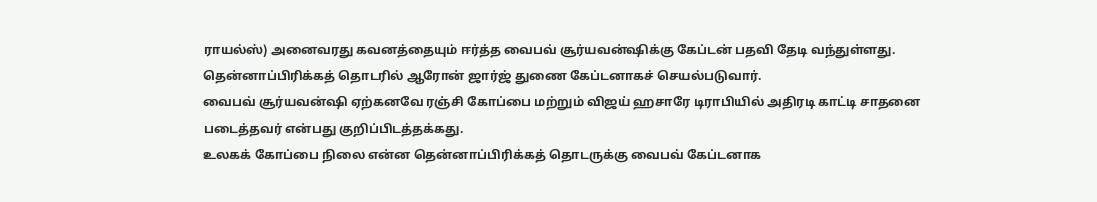ராயல்ஸ்) அனைவரது கவனத்தையும் ஈர்த்த வைபவ் சூர்யவன்ஷிக்கு கேப்டன் பதவி தேடி வந்துள்ளது.
தென்னாப்பிரிக்கத் தொடரில் ஆரோன் ஜார்ஜ் துணை கேப்டனாகச் செயல்படுவார்.
வைபவ் சூர்யவன்ஷி ஏற்கனவே ரஞ்சி கோப்பை மற்றும் விஜய் ஹசாரே டிராபியில் அதிரடி காட்டி சாதனை படைத்தவர் என்பது குறிப்பிடத்தக்கது.
உலகக் கோப்பை நிலை என்ன தென்னாப்பிரிக்கத் தொடருக்கு வைபவ் கேப்டனாக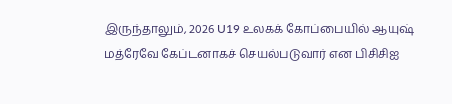இருந்தாலும், 2026 U19 உலகக் கோப்பையில் ஆயுஷ் மத்ரேவே கேப்டனாகச் செயல்படுவார் என பிசிசிஐ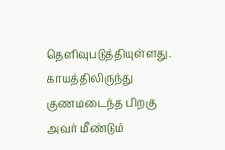தெளிவுபடுத்தியுள்ளது. காயத்திலிருந்து குணமடைந்த பிறகு அவர் மீண்டும்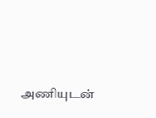அணியுடன்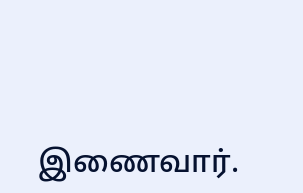இணைவார்.